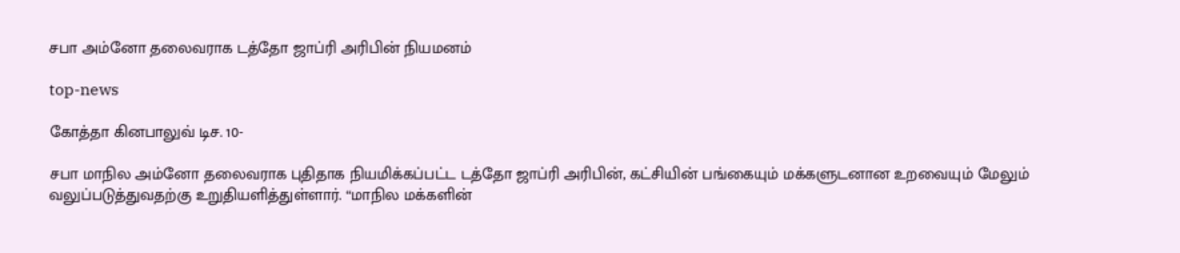சபா அம்னோ தலைவராக டத்தோ ஜாப்ரி அரிபின் நியமனம்

top-news

கோத்தா கினபாலுவ் டிச. 10-

சபா மாநில அம்னோ தலைவராக புதிதாக நியமிக்கப்பட்ட டத்தோ ஜாப்ரி அரிபின், கட்சியின் பங்கையும் மக்களுடனான உறவையும் மேலும் வலுப்படுத்துவதற்கு உறுதியளித்துள்ளார். “மாநில மக்களின்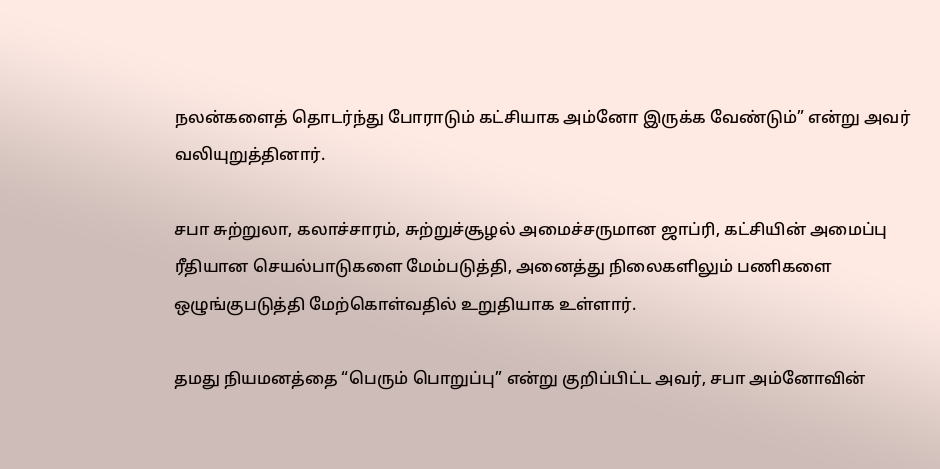நலன்களைத் தொடர்ந்து போராடும் கட்சியாக அம்னோ இருக்க வேண்டும்” என்று அவர் வலியுறுத்தினார்.

சபா சுற்றுலா, கலாச்சாரம், சுற்றுச்சூழல் அமைச்சருமான ஜாப்ரி, கட்சியின் அமைப்பு ரீதியான செயல்பாடுகளை மேம்படுத்தி, அனைத்து நிலைகளிலும் பணிகளை ஒழுங்குபடுத்தி மேற்கொள்வதில் உறுதியாக உள்ளார்.

தமது நியமனத்தை “பெரும் பொறுப்பு” என்று குறிப்பிட்ட அவர், சபா அம்னோவின்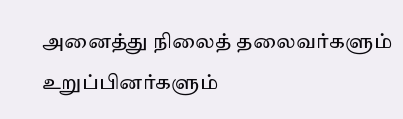அனைத்து நிலைத் தலைவர்களும் உறுப்பினர்களும்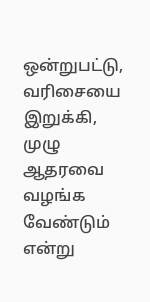ஒன்றுபட்டு, வரிசையை இறுக்கி, முழு ஆதரவை வழங்க வேண்டும் என்று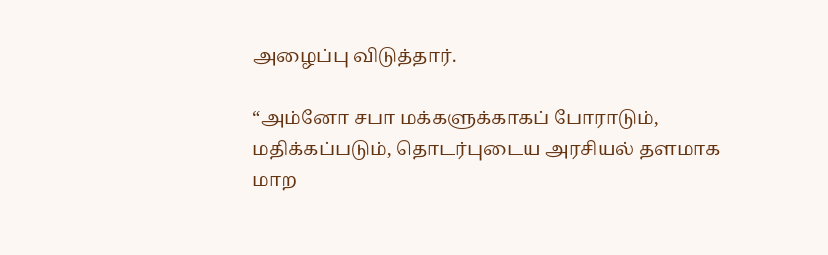அழைப்பு விடுத்தார்.

“அம்னோ சபா மக்களுக்காகப் போராடும், மதிக்கப்படும், தொடர்புடைய அரசியல் தளமாக மாற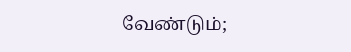வேண்டும்;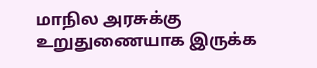மாநில அரசுக்கு உறுதுணையாக இருக்க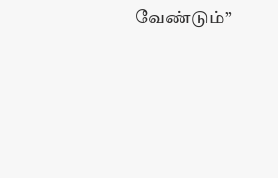வேண்டும்”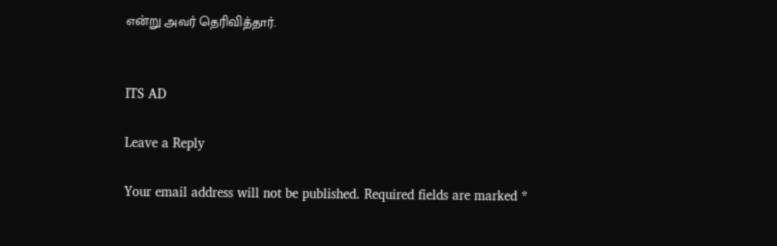என்று அவர் தெரிவித்தார்.


ITS AD

Leave a Reply

Your email address will not be published. Required fields are marked *